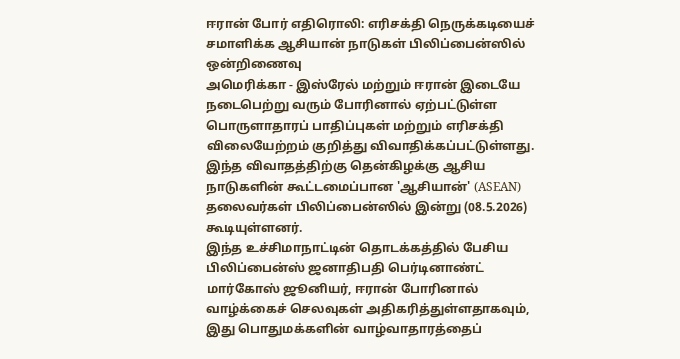ஈரான் போர் எதிரொலி: எரிசக்தி நெருக்கடியைச் சமாளிக்க ஆசியான் நாடுகள் பிலிப்பைன்ஸில் ஒன்றிணைவு
அமெரிக்கா - இஸ்ரேல் மற்றும் ஈரான் இடையே நடைபெற்று வரும் போரினால் ஏற்பட்டுள்ள பொருளாதாரப் பாதிப்புகள் மற்றும் எரிசக்தி விலையேற்றம் குறித்து விவாதிக்கப்பட்டுள்ளது.
இந்த விவாதத்திற்கு தென்கிழக்கு ஆசிய நாடுகளின் கூட்டமைப்பான 'ஆசியான்' (ASEAN) தலைவர்கள் பிலிப்பைன்ஸில் இன்று (08.5.2026) கூடியுள்ளனர்.
இந்த உச்சிமாநாட்டின் தொடக்கத்தில் பேசிய பிலிப்பைன்ஸ் ஜனாதிபதி பெர்டினாண்ட் மார்கோஸ் ஜூனியர், ஈரான் போரினால் வாழ்க்கைச் செலவுகள் அதிகரித்துள்ளதாகவும், இது பொதுமக்களின் வாழ்வாதாரத்தைப்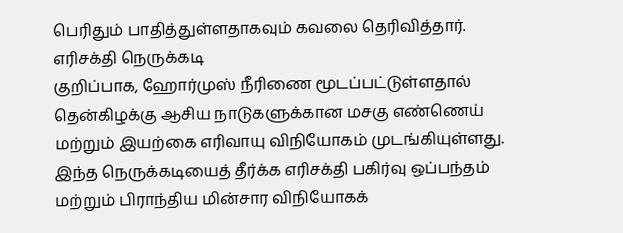பெரிதும் பாதித்துள்ளதாகவும் கவலை தெரிவித்தார்.
எரிசக்தி நெருக்கடி
குறிப்பாக, ஹோர்முஸ் நீரிணை மூடப்பட்டுள்ளதால் தென்கிழக்கு ஆசிய நாடுகளுக்கான மசகு எண்ணெய் மற்றும் இயற்கை எரிவாயு விநியோகம் முடங்கியுள்ளது.
இந்த நெருக்கடியைத் தீர்க்க எரிசக்தி பகிர்வு ஒப்பந்தம் மற்றும் பிராந்திய மின்சார விநியோகக்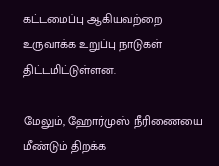கட்டமைப்பு ஆகியவற்றை உருவாக்க உறுப்பு நாடுகள் திட்டமிட்டுள்ளன.

மேலும், ஹோர்முஸ் நீரிணையை மீண்டும் திறக்க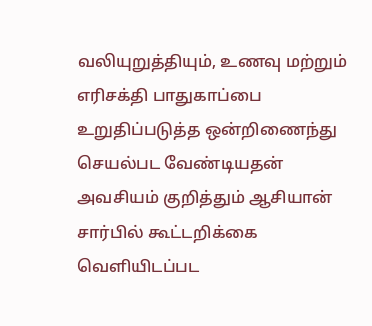வலியுறுத்தியும், உணவு மற்றும் எரிசக்தி பாதுகாப்பை உறுதிப்படுத்த ஒன்றிணைந்து செயல்பட வேண்டியதன் அவசியம் குறித்தும் ஆசியான் சார்பில் கூட்டறிக்கை வெளியிடப்பட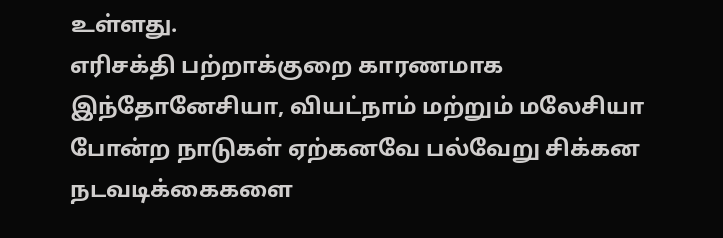உள்ளது.
எரிசக்தி பற்றாக்குறை காரணமாக இந்தோனேசியா, வியட்நாம் மற்றும் மலேசியா போன்ற நாடுகள் ஏற்கனவே பல்வேறு சிக்கன நடவடிக்கைகளை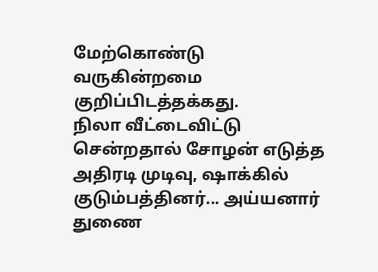மேற்கொண்டு வருகின்றமை குறிப்பிடத்தக்கது.
நிலா வீட்டைவிட்டு சென்றதால் சோழன் எடுத்த அதிரடி முடிவு, ஷாக்கில் குடும்பத்தினர்... அய்யனார் துணை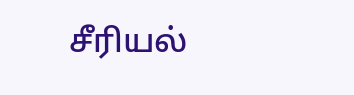சீரியல்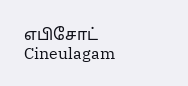எபிசோட் Cineulagam